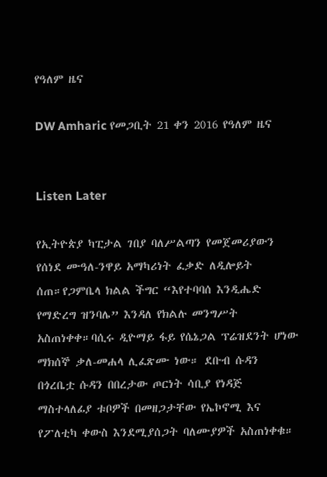የዓለም ዜና

DW Amharic የመጋቢት 21 ቀን 2016 የዓለም ዜና


Listen Later

የኢትዮጵያ ካፒታል ገበያ ባለሥልጣን የመጀመሪያውን የሰነደ ሙዓለ-ንዋይ አማካሪነት ፈቃድ ለዲሎይት ሰጠ።የጋምቤላ ክልል ችግር “እየተባባሰ እንዲሔድ የማድረግ ዝንባሌ” እንዳለ የክልሉ መንግሥት አስጠነቀቀ።ባሲሩ ዲዮማይ ፋይ የሴኔጋል ፕሬዝደንት ሆነው ማክሰኞ ቃለ-መሐላ ሊፈጽሙ ነው። ደቡብ ሱዳን በጎረቤቷ ሱዳን በበረታው ጦርነት ሳቢያ የነዳጅ ማስተላለፊያ ቱቦዎች በመዘጋታቸው የኤኮኖሚ እና የፖለቲካ ቀውስ እንደሚያሰጋት ባለሙያዎች አስጠነቀቁ።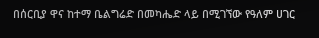በሰርቢያ ዋና ከተማ ቤልግሬድ በመካሔድ ላይ በሚገኘው የዓለም ሀገር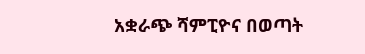አቋራጭ ሻምፒዮና በወጣት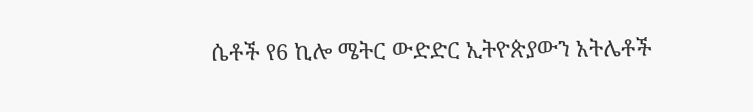ሴቶች የ6 ኪሎ ሜትር ውድድር ኢትዮጵያውን አትሌቶች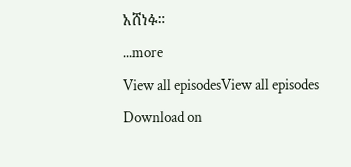አሸነፉ።
...more
View all episodesView all episodes
Download on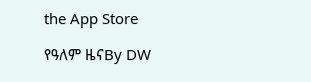the App Store

የዓለም ዜናBy DW